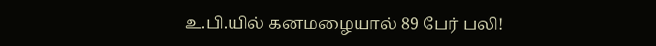உ.பி.யில் கனமழையால் 89 பேர் பலி!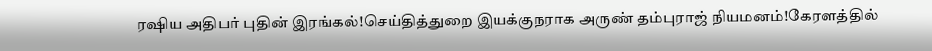ரஷிய அதிபர் புதின் இரங்கல்!செய்தித்துறை இயக்குநராக அருண் தம்புராஜ் நியமனம்!கேரளத்தில்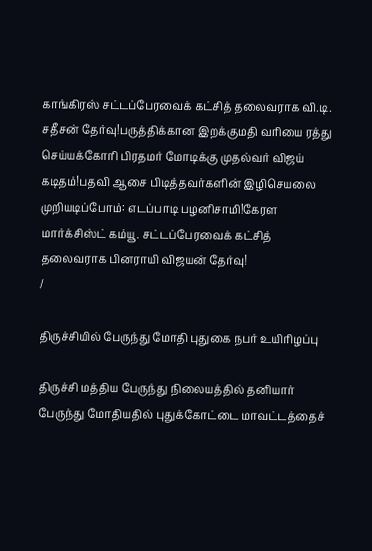காங்கிரஸ் சட்டப்பேரவைக் கட்சித் தலைவராக வி.டி. சதீசன் தேர்வு!பருத்திக்கான இறக்குமதி வரியை ரத்து செய்யக்கோரி பிரதமர் மோடிக்கு முதல்வர் விஜய் கடிதம்!பதவி ஆசை பிடித்தவர்களின் இழிசெயலை முறியடிப்போம்: எடப்பாடி பழனிசாமி!கேரள மார்க்சிஸ்ட் கம்யூ. சட்டப்பேரவைக் கட்சித் தலைவராக பினராயி விஜயன் தேர்வு!
/

திருச்சியில் பேருந்து மோதி புதுகை நபர் உயிரிழப்பு

திருச்சி மத்திய பேருந்து நிலையத்தில் தனியார் பேருந்து மோதியதில் புதுக்கோட்டை மாவட்டத்தைச்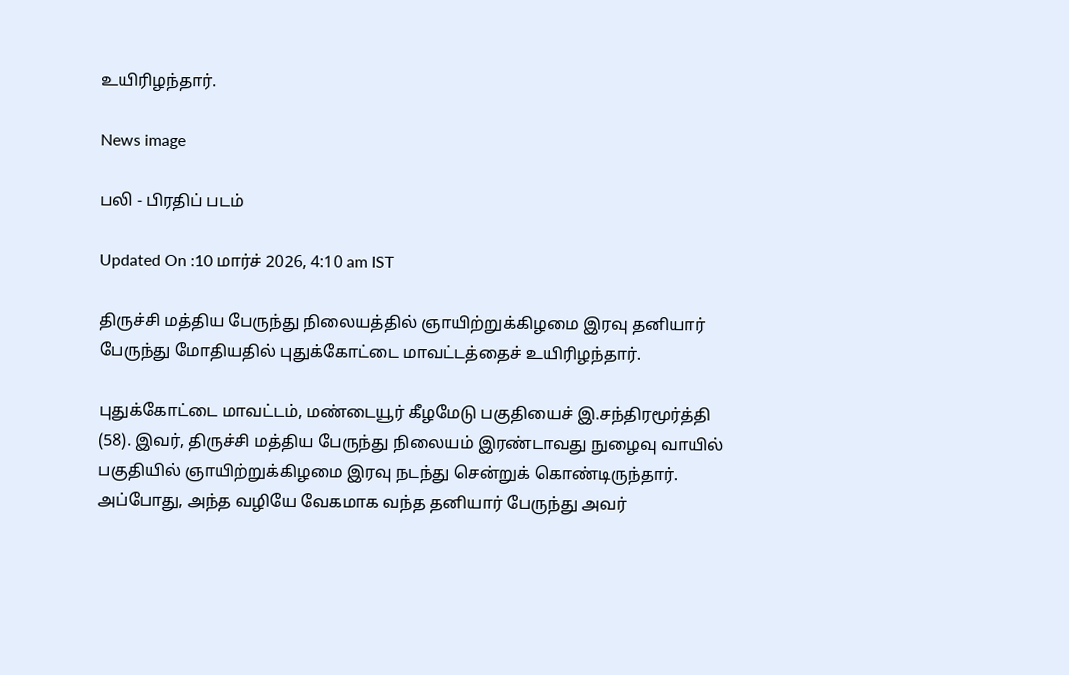உயிரிழந்தார்.

News image

பலி - பிரதிப் படம்

Updated On :10 மார்ச் 2026, 4:10 am IST

திருச்சி மத்திய பேருந்து நிலையத்தில் ஞாயிற்றுக்கிழமை இரவு தனியார் பேருந்து மோதியதில் புதுக்கோட்டை மாவட்டத்தைச் உயிரிழந்தார்.

புதுக்கோட்டை மாவட்டம், மண்டையூர் கீழமேடு பகுதியைச் இ.சந்திரமூர்த்தி (58). இவர், திருச்சி மத்திய பேருந்து நிலையம் இரண்டாவது நுழைவு வாயில் பகுதியில் ஞாயிற்றுக்கிழமை இரவு நடந்து சென்றுக் கொண்டிருந்தார். அப்போது, அந்த வழியே வேகமாக வந்த தனியார் பேருந்து அவர்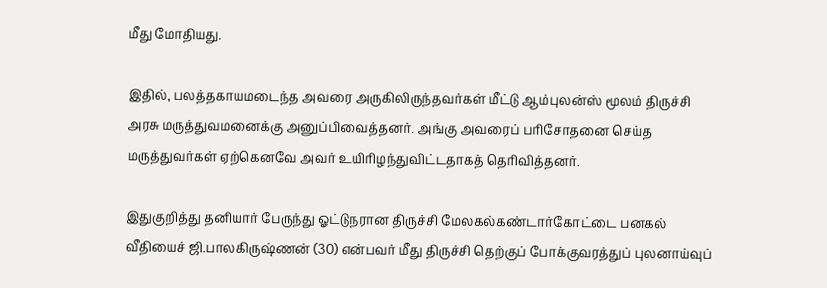மீது மோதியது.

இதில், பலத்தகாயமடைந்த அவரை அருகிலிருந்தவர்கள் மீட்டு ஆம்புலன்ஸ் மூலம் திருச்சி அரசு மருத்துவமனைக்கு அனுப்பிவைத்தனர். அங்கு அவரைப் பரிசோதனை செய்த மருத்துவர்கள் ஏற்கெனவே அவர் உயிரிழந்துவிட்டதாகத் தெரிவித்தனர்.

இதுகுறித்து தனியார் பேருந்து ஓட்டுநரான திருச்சி மேலகல்கண்டார்கோட்டை பனகல் வீதியைச் ஜி.பாலகிருஷ்ணன் (30) என்பவர் மீது திருச்சி தெற்குப் போக்குவரத்துப் புலனாய்வுப்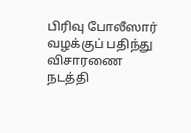பிரிவு போலீஸார் வழக்குப் பதிந்து விசாரணை நடத்தி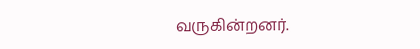வருகின்றனர்.